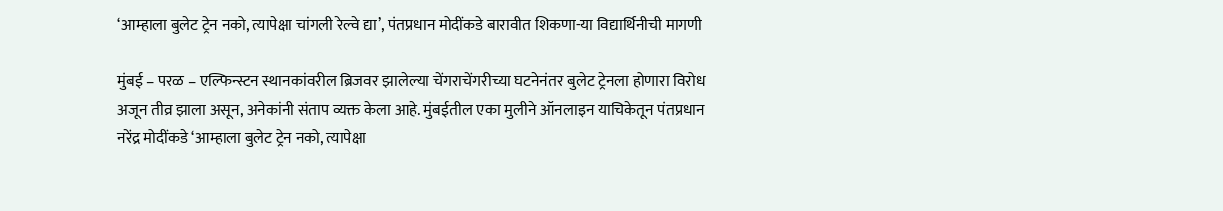‘आम्हाला बुलेट ट्रेन नको, त्यापेक्षा चांगली रेल्वे द्या’, पंतप्रधान मोदींकडे बारावीत शिकणा-या विद्यार्थिनीची मागणी

मुंबई – परळ – एल्फिन्स्टन स्थानकांवरील ब्रिजवर झालेल्या चेंगराचेंगरीच्या घटनेनंतर बुलेट ट्रेनला होणारा विरोध अजून तीव्र झाला असून, अनेकांनी संताप व्यक्त केला आहे. मुंबईतील एका मुलीने ऑनलाइन याचिकेतून पंतप्रधान नरेंद्र मोदींकडे ‘आम्हाला बुलेट ट्रेन नको, त्यापेक्षा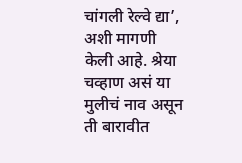चांगली रेल्वे द्या’, अशी मागणी केली आहे. श्रेया चव्हाण असं या मुलीचं नाव असून ती बारावीत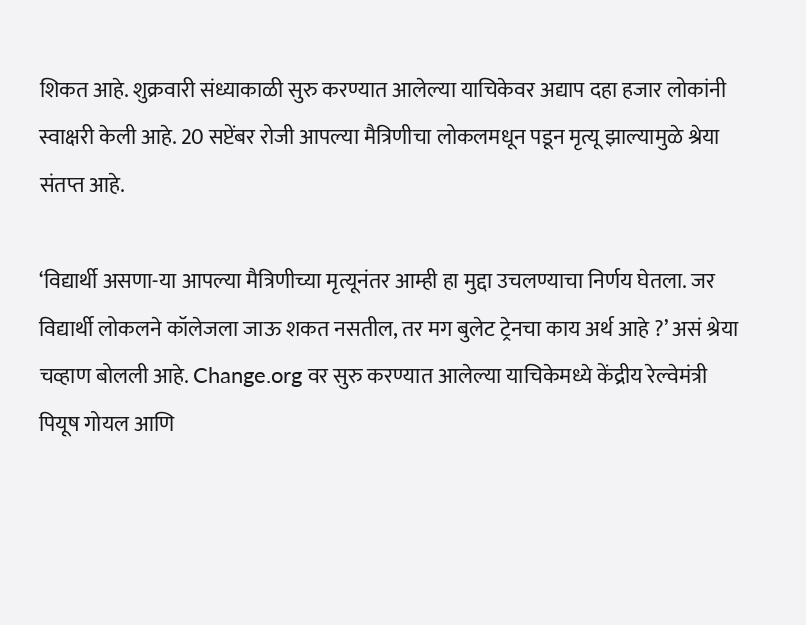शिकत आहे. शुक्रवारी संध्याकाळी सुरु करण्यात आलेल्या याचिकेवर अद्याप दहा हजार लोकांनी स्वाक्षरी केली आहे. 20 सप्टेंबर रोजी आपल्या मैत्रिणीचा लोकलमधून पडून मृत्यू झाल्यामुळे श्रेया संतप्त आहे.

‘विद्यार्थी असणा-या आपल्या मैत्रिणीच्या मृत्यूनंतर आम्ही हा मुद्दा उचलण्याचा निर्णय घेतला. जर विद्यार्थी लोकलने कॉलेजला जाऊ शकत नसतील, तर मग बुलेट ट्रेनचा काय अर्थ आहे ?’ असं श्रेया चव्हाण बोलली आहे. Change.org वर सुरु करण्यात आलेल्या याचिकेमध्ये केंद्रीय रेल्वेमंत्री पियूष गोयल आणि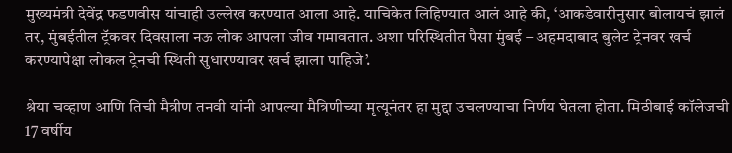मुख्यमंत्री देवेंद्र फडणवीस यांचाही उल्लेख करण्यात आला आहे. याचिकेत लिहिण्यात आलं आहे की, ‘आकडेवारीनुसार बोलायचं झालं तर, मुंबईतील ट्रॅकवर दिवसाला नऊ लोक आपला जीव गमावतात. अशा परिस्थितीत पैसा मुंबई – अहमदाबाद बुलेट ट्रेनवर खर्च करण्यापेक्षा लोकल ट्रेनची स्थिती सुधारण्यावर खर्च झाला पाहिजे’.

श्रेया चव्हाण आणि तिची मैत्रीण तनवी यांनी आपल्या मैत्रिणीच्या मृत्यूनंतर हा मुद्दा उचलण्याचा निर्णय घेतला होता. मिठीबाई कॉलेजची 17 वर्षीय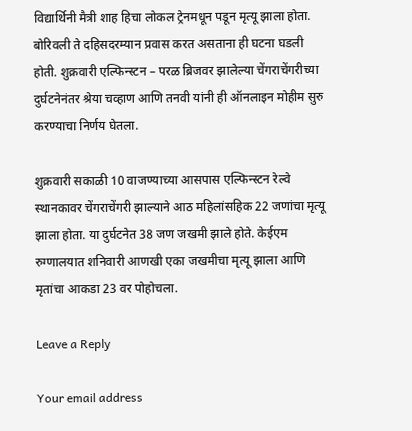विद्यार्थिनी मैत्री शाह हिचा लोकल ट्रेनमधून पडून मृत्यू झाला होता. बोरिवली ते दहिसदरम्यान प्रवास करत असताना ही घटना घडली होती. शुक्रवारी एल्फिन्स्टन – परळ ब्रिजवर झालेल्या चेंगराचेंगरीच्या दुर्घटनेनंतर श्रेया चव्हाण आणि तनवी यांनी ही ऑनलाइन मोहीम सुरु करण्याचा निर्णय घेतला.

शुक्रवारी सकाळी 10 वाजण्याच्या आसपास एल्फिन्स्टन रेल्वे स्थानकावर चेंगराचेंगरी झाल्याने आठ महिलांसहिक 22 जणांचा मृत्यू झाला होता. या दुर्घटनेत 38 जण जखमी झाले होते. केईएम रुग्णालयात शनिवारी आणखी एका जखमीचा मृत्यू झाला आणि मृतांचा आकडा 23 वर पोहोचला.

Leave a Reply

Your email address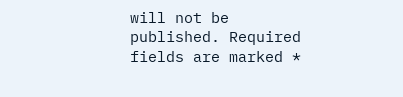will not be published. Required fields are marked *